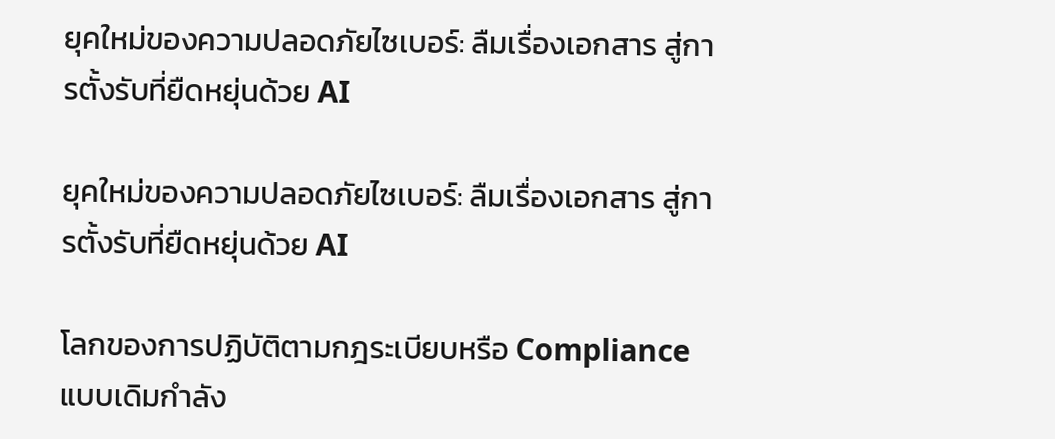ยุคใหม่ของความปลอดภัยไซเบอร์: ลืมเรื่องเอกสาร สู่การตั้งรับที่ยืดหยุ่นด้วย AI

ยุคใหม่ของความปลอดภัยไซเบอร์: ลืมเรื่องเอกสาร สู่การตั้งรับที่ยืดหยุ่นด้วย AI

โลกของการปฏิบัติตามกฎระเบียบหรือ Compliance แบบเดิมกำลัง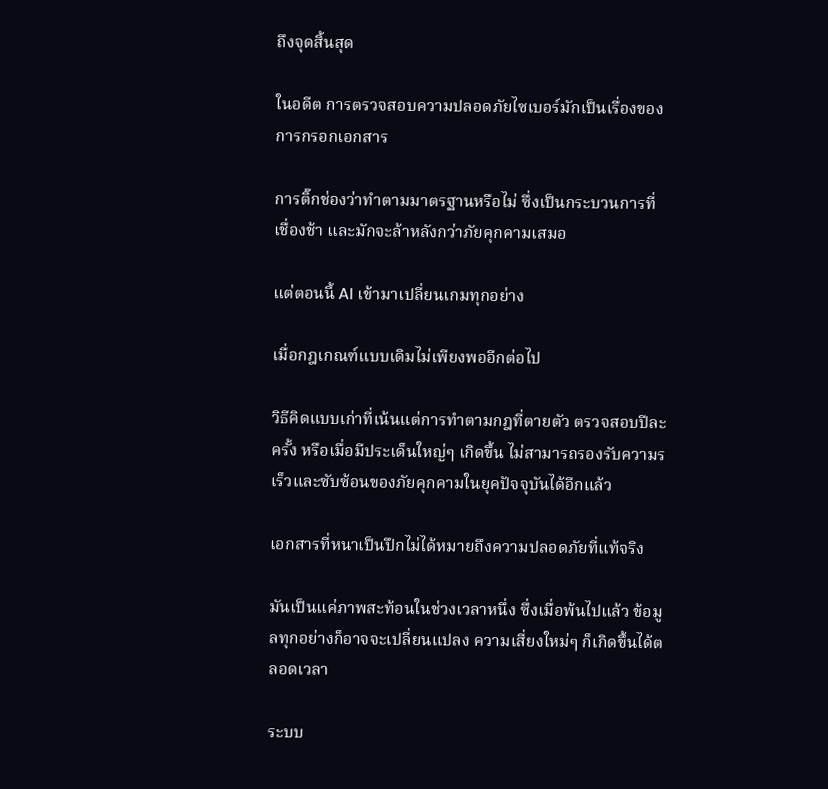ถึงจุดสิ้นสุด

ในอดีต การตรวจสอบความปลอดภัยไซเบอร์มักเป็นเรื่องของการกรอกเอกสาร

การติ๊กช่องว่าทำตามมาตรฐานหรือไม่ ซึ่งเป็นกระบวนการที่เชื่องช้า และมักจะล้าหลังกว่าภัยคุกคามเสมอ

แต่ตอนนี้ AI เข้ามาเปลี่ยนเกมทุกอย่าง

เมื่อกฎเกณฑ์แบบเดิมไม่เพียงพออีกต่อไป

วิธีคิดแบบเก่าที่เน้นแต่การทำตามกฎที่ตายตัว ตรวจสอบปีละครั้ง หรือเมื่อมีประเด็นใหญ่ๆ เกิดขึ้น ไม่สามารถรองรับความรเร็วและซับซ้อนของภัยคุกคามในยุคปัจจุบันได้อีกแล้ว

เอกสารที่หนาเป็นปึกไม่ได้หมายถึงความปลอดภัยที่แท้จริง

มันเป็นแค่ภาพสะท้อนในช่วงเวลาหนึ่ง ซึ่งเมื่อพ้นไปแล้ว ข้อมูลทุกอย่างก็อาจจะเปลี่ยนแปลง ความเสี่ยงใหม่ๆ ก็เกิดขึ้นได้ตลอดเวลา

ระบบ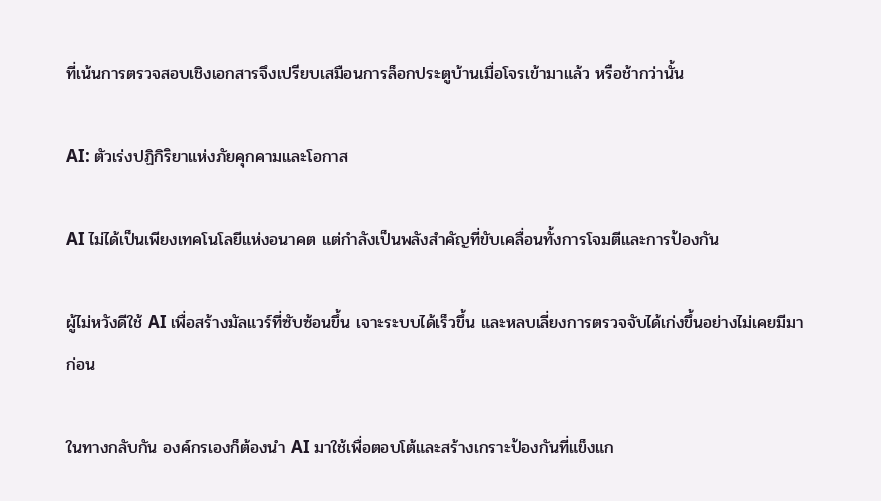ที่เน้นการตรวจสอบเชิงเอกสารจึงเปรียบเสมือนการล็อกประตูบ้านเมื่อโจรเข้ามาแล้ว หรือช้ากว่านั้น

AI: ตัวเร่งปฏิกิริยาแห่งภัยคุกคามและโอกาส

AI ไม่ได้เป็นเพียงเทคโนโลยีแห่งอนาคต แต่กำลังเป็นพลังสำคัญที่ขับเคลื่อนทั้งการโจมตีและการป้องกัน

ผู้ไม่หวังดีใช้ AI เพื่อสร้างมัลแวร์ที่ซับซ้อนขึ้น เจาะระบบได้เร็วขึ้น และหลบเลี่ยงการตรวจจับได้เก่งขึ้นอย่างไม่เคยมีมาก่อน

ในทางกลับกัน องค์กรเองก็ต้องนำ AI มาใช้เพื่อตอบโต้และสร้างเกราะป้องกันที่แข็งแก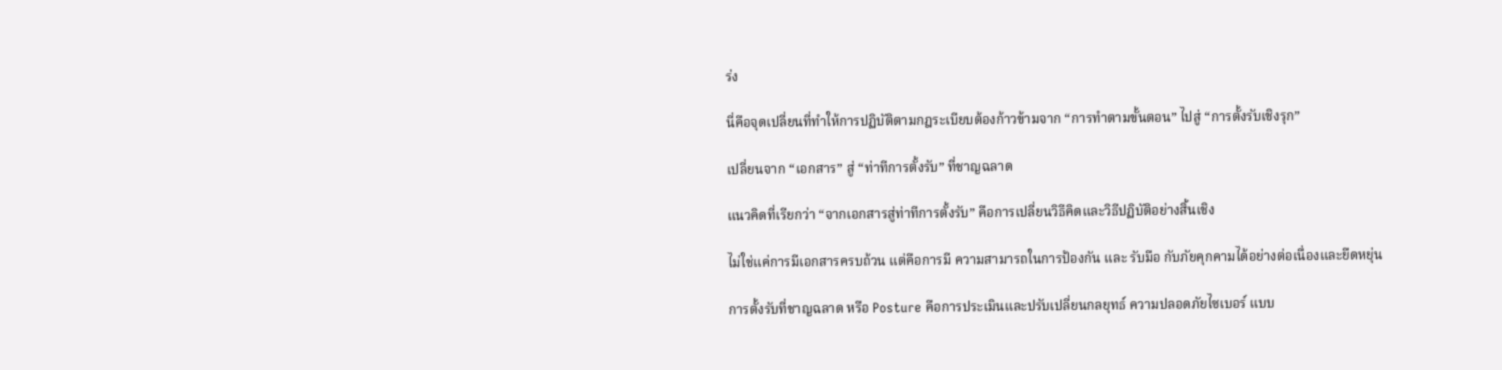ร่ง

นี่คือจุดเปลี่ยนที่ทำให้การปฏิบัติตามกฎระเบียบต้องก้าวข้ามจาก “การทำตามขั้นตอน” ไปสู่ “การตั้งรับเชิงรุก”

เปลี่ยนจาก “เอกสาร” สู่ “ท่าทีการตั้งรับ” ที่ชาญฉลาด

แนวคิดที่เรียกว่า “จากเอกสารสู่ท่าทีการตั้งรับ” คือการเปลี่ยนวิธีคิดและวิธีปฏิบัติอย่างสิ้นเชิง

ไม่ใช่แค่การมีเอกสารครบถ้วน แต่คือการมี ความสามารถในการป้องกัน และ รับมือ กับภัยคุกคามได้อย่างต่อเนื่องและยืดหยุ่น

การตั้งรับที่ชาญฉลาด หรือ Posture คือการประเมินและปรับเปลี่ยนกลยุทธ์ ความปลอดภัยไซเบอร์ แบบ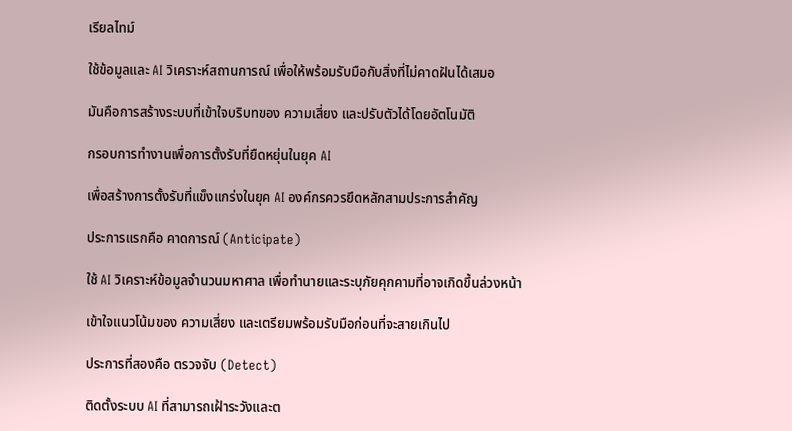เรียลไทม์

ใช้ข้อมูลและ AI วิเคราะห์สถานการณ์ เพื่อให้พร้อมรับมือกับสิ่งที่ไม่คาดฝันได้เสมอ

มันคือการสร้างระบบที่เข้าใจบริบทของ ความเสี่ยง และปรับตัวได้โดยอัตโนมัติ

กรอบการทำงานเพื่อการตั้งรับที่ยืดหยุ่นในยุค AI

เพื่อสร้างการตั้งรับที่แข็งแกร่งในยุค AI องค์กรควรยึดหลักสามประการสำคัญ

ประการแรกคือ คาดการณ์ (Anticipate)

ใช้ AI วิเคราะห์ข้อมูลจำนวนมหาศาล เพื่อทำนายและระบุภัยคุกคามที่อาจเกิดขึ้นล่วงหน้า

เข้าใจแนวโน้มของ ความเสี่ยง และเตรียมพร้อมรับมือก่อนที่จะสายเกินไป

ประการที่สองคือ ตรวจจับ (Detect)

ติดตั้งระบบ AI ที่สามารถเฝ้าระวังและต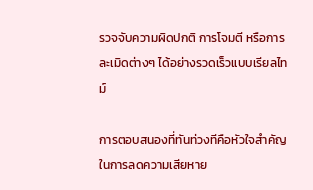รวจจับความผิดปกติ การโจมตี หรือการละเมิดต่างๆ ได้อย่างรวดเร็วแบบเรียลไทม์

การตอบสนองที่ทันท่วงทีคือหัวใจสำคัญในการลดความเสียหาย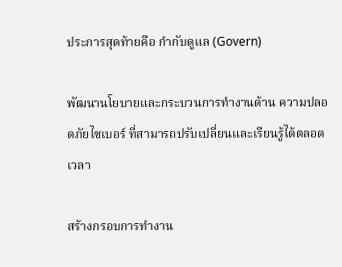ประการสุดท้ายคือ กำกับดูแล (Govern)

พัฒนานโยบายและกระบวนการทำงานด้าน ความปลอดภัยไซเบอร์ ที่สามารถปรับเปลี่ยนและเรียนรู้ได้ตลอดเวลา

สร้างกรอบการทำงาน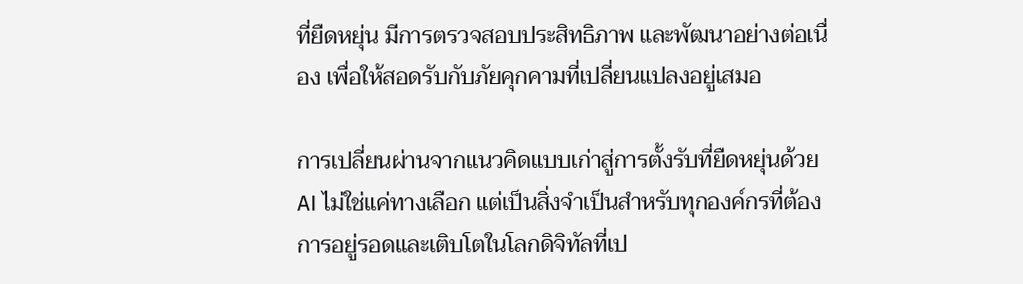ที่ยืดหยุ่น มีการตรวจสอบประสิทธิภาพ และพัฒนาอย่างต่อเนื่อง เพื่อให้สอดรับกับภัยคุกคามที่เปลี่ยนแปลงอยู่เสมอ

การเปลี่ยนผ่านจากแนวคิดแบบเก่าสู่การตั้งรับที่ยืดหยุ่นด้วย AI ไม่ใช่แค่ทางเลือก แต่เป็นสิ่งจำเป็นสำหรับทุกองค์กรที่ต้องการอยู่รอดและเติบโตในโลกดิจิทัลที่เป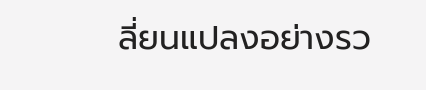ลี่ยนแปลงอย่างรว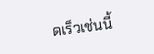ดเร็วเช่นนี้